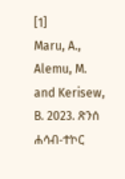[1]
Maru, A., Alemu, M. and Kerisew, B. 2023. ጽንሰ ሐሳብ-ተኮር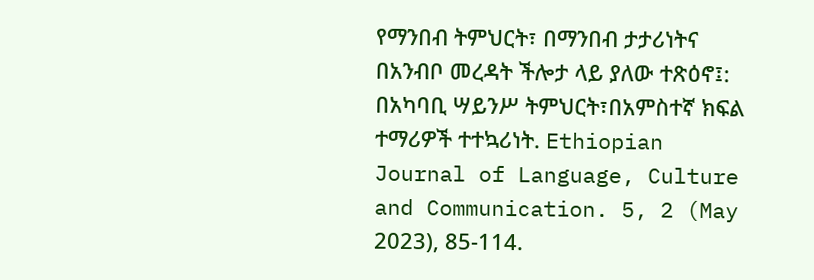የማንበብ ትምህርት፣ በማንበብ ታታሪነትና በአንብቦ መረዳት ችሎታ ላይ ያለው ተጽዕኖ፤: በአካባቢ ሣይንሥ ትምህርት፣በአምስተኛ ክፍል ተማሪዎች ተተኳሪነት. Ethiopian Journal of Language, Culture and Communication. 5, 2 (May 2023), 85-114.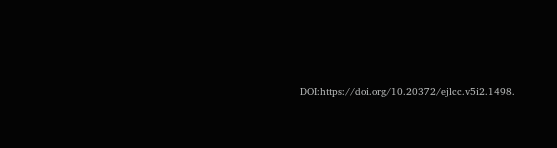DOI:https://doi.org/10.20372/ejlcc.v5i2.1498.